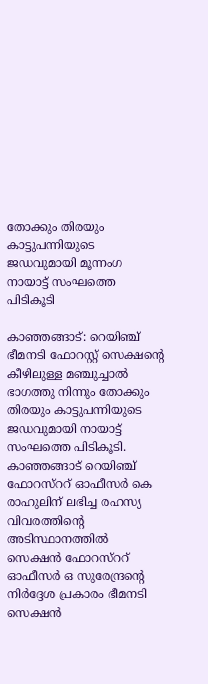തോക്കും തിരയും കാട്ടുപന്നിയുടെ ജഡവുമായി മൂന്നംഗ നായാട്ട് സംഘത്തെ പിടികൂടി

കാഞ്ഞങ്ങാട്: റെയിഞ്ച് ഭീമനടി ഫോറസ്റ്റ് സെക്ഷന്റെ കീഴിലുള്ള മഞ്ചുച്ചാല്‍ ഭാഗത്തു നിന്നും തോക്കും തിരയും കാട്ടുപന്നിയുടെ ജഡവുമായി നായാട്ട് സംഘത്തെ പിടികൂടി. കാഞ്ഞങ്ങാട് റെയിഞ്ച് ഫോറസ്‌ററ് ഓഫീസര്‍ കെ രാഹുലിന് ലഭിച്ച രഹസ്യ വിവരത്തിന്റെ അടിസ്ഥാനത്തില്‍ സെക്ഷന്‍ ഫോറസ്‌ററ് ഓഫീസര്‍ ഒ സുരേന്ദ്രന്റെ നിര്‍ദ്ദേശ പ്രകാരം ഭീമനടി സെക്ഷന്‍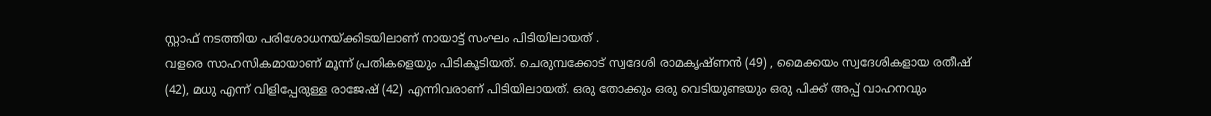സ്റ്റാഫ് നടത്തിയ പരിശോധനയ്ക്കിടയിലാണ് നായാട്ട് സംഘം പിടിയിലായത് .
വളരെ സാഹസികമായാണ് മൂന്ന് പ്രതികളെയും പിടികൂടിയത്. ചെരുമ്പക്കോട് സ്വദേശി രാമകൃഷ്ണന്‍ (49) , മൈക്കയം സ്വദേശികളായ രതീഷ് (42), മധു എന്ന് വിളിപ്പേരുള്ള രാജേഷ് (42) എന്നിവരാണ് പിടിയിലായത്. ഒരു തോക്കും ഒരു വെടിയുണ്ടയും ഒരു പിക്ക് അപ്പ് വാഹനവും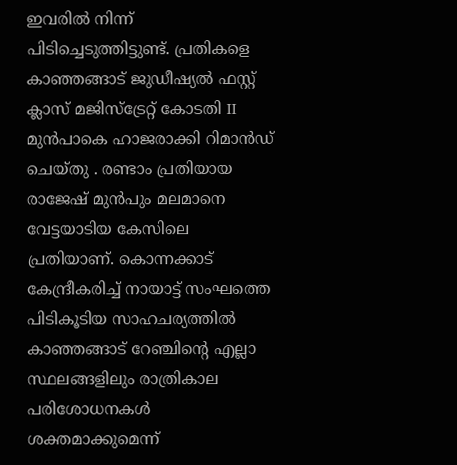ഇവരില്‍ നിന്ന് പിടിച്ചെടുത്തിട്ടുണ്ട്. പ്രതികളെ കാഞ്ഞങ്ങാട് ജുഡീഷ്യല്‍ ഫസ്റ്റ് ക്ലാസ് മജിസ്‌ട്രേറ്റ് കോടതി II മുന്‍പാകെ ഹാജരാക്കി റിമാന്‍ഡ് ചെയ്തു . രണ്ടാം പ്രതിയായ രാജേഷ് മുന്‍പും മലമാനെ വേട്ടയാടിയ കേസിലെ പ്രതിയാണ്. കൊന്നക്കാട് കേന്ദ്രീകരിച്ച് നായാട്ട് സംഘത്തെ പിടികൂടിയ സാഹചര്യത്തില്‍ കാഞ്ഞങ്ങാട് റേഞ്ചിന്റെ എല്ലാ സ്ഥലങ്ങളിലും രാത്രികാല പരിശോധനകള്‍ ശക്തമാക്കുമെന്ന്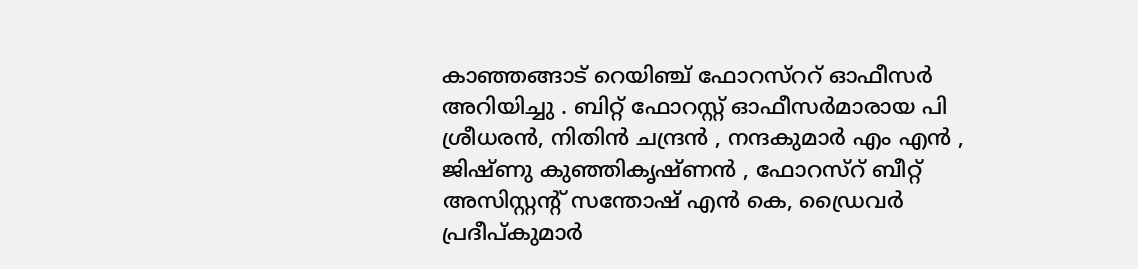കാഞ്ഞങ്ങാട് റെയിഞ്ച് ഫോറസ്‌ററ് ഓഫീസര്‍ അറിയിച്ചു . ബിറ്റ് ഫോറസ്റ്റ് ഓഫീസര്‍മാരായ പി ശ്രീധരന്‍, നിതിന്‍ ചന്ദ്രന്‍ , നന്ദകുമാര്‍ എം എന്‍ , ജിഷ്ണു കുഞ്ഞികൃഷ്ണന്‍ , ഫോറസ്‌റ് ബീറ്റ് അസിസ്റ്റന്റ് സന്തോഷ് എന്‍ കെ, ഡ്രൈവര്‍ പ്രദീപ്കുമാര്‍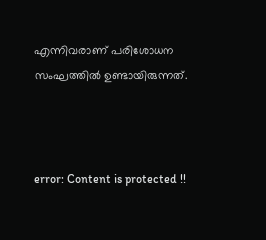എന്നിവരാണ് പരിശോധന സംഘത്തില്‍ ഉണ്ടായിരുന്നത്.



error: Content is protected !!